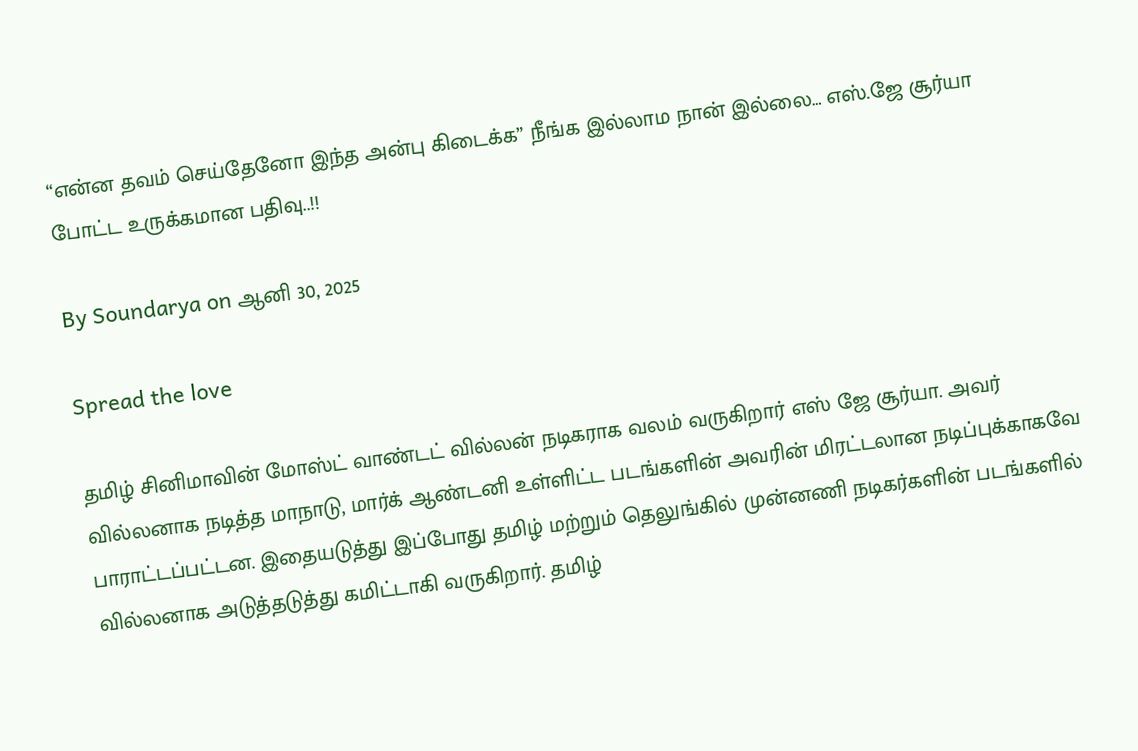“என்ன தவம் செய்தேனோ இந்த அன்பு கிடைக்க” நீங்க இல்லாம நான் இல்லை… எஸ்.ஜே சூர்யா போட்ட உருக்கமான பதிவு..!!

By Soundarya on ஆனி 30, 2025

Spread the love

தமிழ் சினிமாவின் மோஸ்ட் வாண்டட் வில்லன் நடிகராக வலம் வருகிறார் எஸ் ஜே சூர்யா. அவர் வில்லனாக நடித்த மாநாடு, மார்க் ஆண்டனி உள்ளிட்ட படங்களின் அவரின் மிரட்டலான நடிப்புக்காகவே பாராட்டப்பட்டன. இதையடுத்து இப்போது தமிழ் மற்றும் தெலுங்கில் முன்னணி நடிகர்களின் படங்களில் வில்லனாக அடுத்தடுத்து கமிட்டாகி வருகிறார். தமிழ்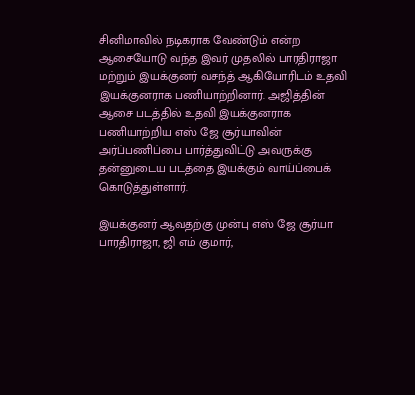சினிமாவில் நடிகராக வேண்டும் என்ற ஆசையோடு வந்த இவர் முதலில் பாரதிராஜா மற்றும் இயக்குனர் வசந்த் ஆகியோரிடம் உதவி இயக்குனராக பணியாற்றினார். அஜித்தின் ஆசை படத்தில் உதவி இயக்குனராக பணியாற்றிய எஸ் ஜே சூர்யாவின் அர்ப்பணிப்பை பார்த்துவிட்டு அவருக்கு தன்னுடைய படத்தை இயக்கும் வாய்ப்பைக் கொடுத்துள்ளார்.

இயக்குனர் ஆவதற்கு முன்பு எஸ் ஜே சூர்யா பாரதிராஜா, ஜி எம் குமார்,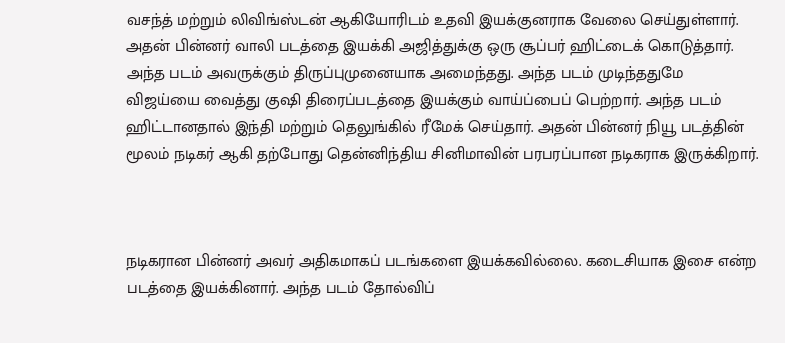வசந்த் மற்றும் லிவிங்ஸ்டன் ஆகியோரிடம் உதவி இயக்குனராக வேலை செய்துள்ளார். அதன் பின்னர் வாலி படத்தை இயக்கி அஜித்துக்கு ஒரு சூப்பர் ஹிட்டைக் கொடுத்தார். அந்த படம் அவருக்கும் திருப்புமுனையாக அமைந்தது. அந்த படம் முடிந்ததுமே விஜய்யை வைத்து குஷி திரைப்படத்தை இயக்கும் வாய்ப்பைப் பெற்றார். அந்த படம் ஹிட்டானதால் இந்தி மற்றும் தெலுங்கில் ரீமேக் செய்தார். அதன் பின்னர் நியூ படத்தின் மூலம் நடிகர் ஆகி தற்போது தென்னிந்திய சினிமாவின் பரபரப்பான நடிகராக இருக்கிறார்.



நடிகரான பின்னர் அவர் அதிகமாகப் படங்களை இயக்கவில்லை. கடைசியாக இசை என்ற படத்தை இயக்கினார். அந்த படம் தோல்விப்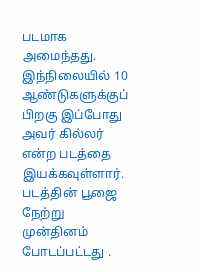படமாக அமைந்தது. இந்நிலையில் 10 ஆண்டுகளுக்குப் பிறகு இப்போது அவர் கில்லர் என்ற படத்தை இயக்கவுள்ளார். படத்தின் பூஜை நேற்று முன்தினம் போடப்பட்டது .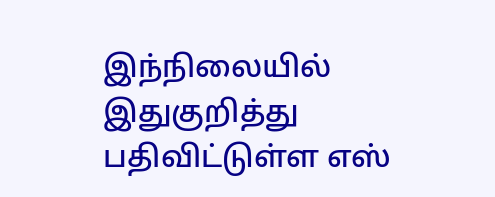இந்நிலையில் இதுகுறித்து பதிவிட்டுள்ள எஸ்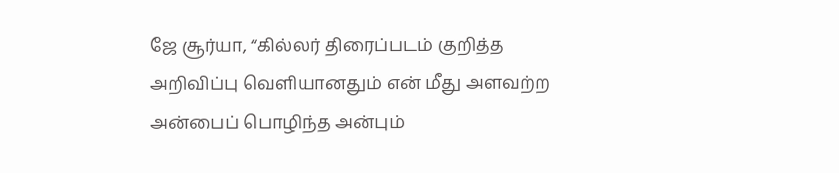ஜே சூர்யா, “கில்லர் திரைப்படம் குறித்த அறிவிப்பு வெளியானதும் என் மீது அளவற்ற அன்பைப் பொழிந்த அன்பும்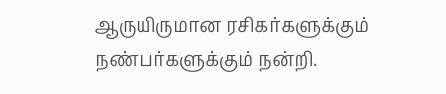ஆருயிருமான ரசிகர்களுக்கும் நண்பர்களுக்கும் நன்றி.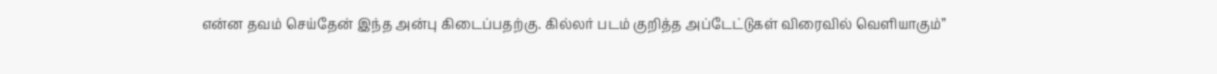என்ன தவம் செய்தேன் இந்த அன்பு கிடைப்பதற்கு. கில்லர் படம் குறித்த அப்டேட்டுகள் விரைவில் வெளியாகும்”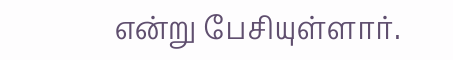என்று பேசியுள்ளார்.